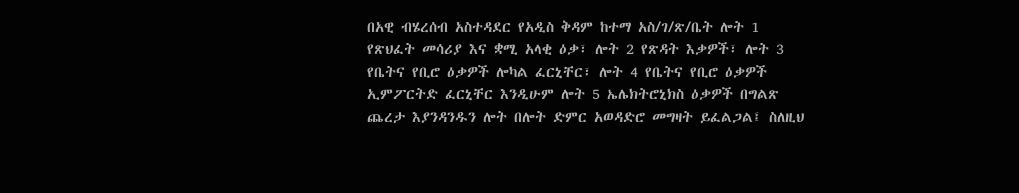በአዊ ብሄረሰብ አስተዳደር የአዲስ ቅዳም ከተማ አስ/ገ/ጽ/ቤት ሎት 1 የጽህፈት መሳሪያ እና ቋሚ አላቂ ዕቃ፣ ሎት 2 የጽዳት እቃዎች፣ ሎት 3 የቤትና የቢሮ ዕቃዎች ሎካል ፈርኒቸር፣ ሎት 4 የቤትና የቢሮ ዕቃዎች ኢምፖርትድ ፈርኒቸር እንዲሁም ሎት 5 ኤሌክትሮኒክስ ዕቃዎች በግልጽ ጨረታ እያንዳንዱን ሎት በሎት ድምር አወዳድሮ መግዛት ይፈልጋል፤ ስለዚህ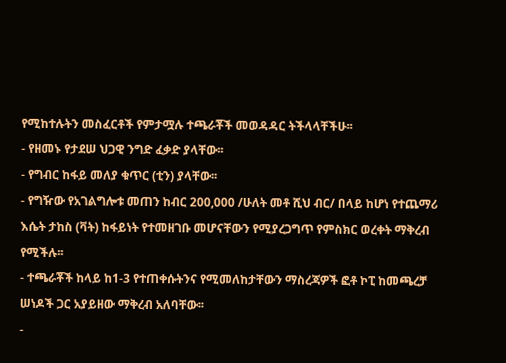የሚከተሉትን መስፈርቶች የምታሟሉ ተጫራቾች መወዳዳር ትችላላቸችሁ፡፡
- የዘመኑ የታደሠ ህጋዊ ንግድ ፈቃድ ያላቸው፡፡
- የግብር ከፋይ መለያ ቁጥር (ቲን) ያላቸው፡፡
- የግዥው የአገልግሎቱ መጠን ከብር 200,000 /ሁለት መቶ ሺህ ብር/ በላይ ከሆነ የተጨማሪ እሴት ታከስ (ቫት) ከፋይነት የተመዘገቡ መሆናቸውን የሚያረጋግጥ የምስክር ወረቀት ማቅረብ የሚችሉ፡፡
- ተጫራቾች ከላይ ከ1-3 የተጠቀሱትንና የሚመለከታቸውን ማስረጃዎች ፎቶ ኮፒ ከመጫረቻ ሠነዶች ጋር አያይዘው ማቅረብ አለባቸው፡፡
-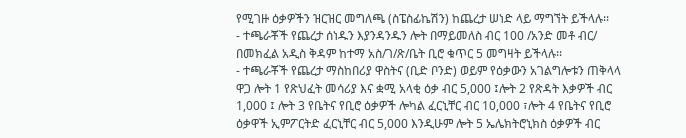የሚገዙ ዕቃዎችን ዝርዝር መግለጫ (ስፔስፊኬሽን) ከጨረታ ሠነድ ላይ ማግኘት ይችላሉ፡፡
- ተጫራቾች የጨረታ ሰነዱን እያንዳንዱን ሎት በማይመለስ ብር 100 /አንድ መቶ ብር/ በመክፈል አዲስ ቅዳም ከተማ አስ/ገ/ጽ/ቤት ቢሮ ቁጥር 5 መግዛት ይችላሉ፡፡
- ተጫራቾች የጨረታ ማስከበሪያ ዋስትና (ቢድ ቦንድ) ወይም የዕቃውን አገልግሎቱን ጠቅላላ ዋጋ ሎት 1 የጽህፈት መሳሪያ እና ቋሚ አላቂ ዕቃ ብር 5,000 ፤ሎት 2 የጽዳት እቃዎች ብር 1,000 ፤ ሎት 3 የቤትና የቢሮ ዕቃዎች ሎካል ፈርኒቸር ብር 10,000 ፣ሎት 4 የቤትና የቢሮ ዕቃዋች ኢምፖርትድ ፈርኒቸር ብር 5,000 እንዲሁም ሎት 5 ኤሌክትሮኒክስ ዕቃዎች ብር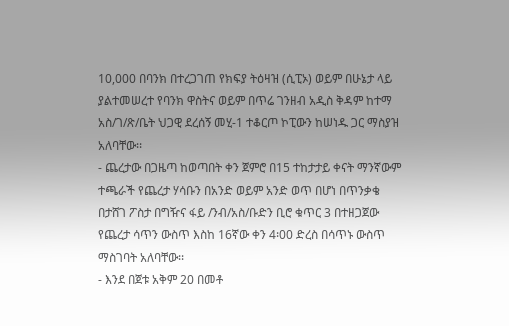10,000 በባንክ በተረጋገጠ የክፍያ ትዕዛዝ (ሲፒኦ) ወይም በሁኔታ ላይ ያልተመሠረተ የባንክ ዋስትና ወይም በጥሬ ገንዘብ አዲስ ቅዳም ከተማ አስ/ገ/ጽ/ቤት ህጋዊ ደረሰኝ መሂ-1 ተቆርጦ ኮፒውን ከሠነዱ ጋር ማስያዝ አለባቸው፡፡
- ጨረታው በጋዜጣ ከወጣበት ቀን ጀምሮ በ15 ተከታታይ ቀናት ማንኛውም ተጫራች የጨረታ ሃሳቡን በአንድ ወይም አንድ ወጥ በሆነ በጥንቃቄ በታሸገ ፖስታ በግዥና ፋይ /ንብ/አስ/ቡድን ቢሮ ቁጥር 3 በተዘጋጀው የጨረታ ሳጥን ውስጥ እስከ 16ኛው ቀን 4፡00 ድረስ በሳጥኑ ውስጥ ማስገባት አለባቸው፡፡
- እንደ በጀቱ አቅም 20 በመቶ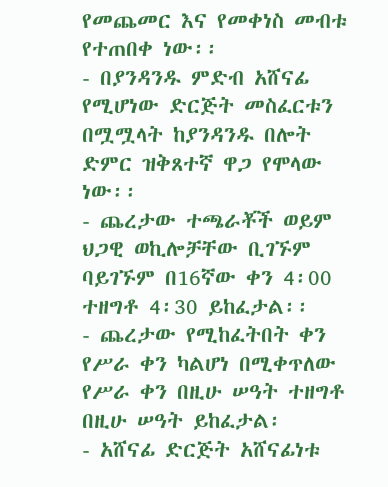የመጨመር እና የመቀነስ መብቱ የተጠበቀ ነው፡፡
- በያንዳንዱ ምድብ አሸናፊ የሚሆነው ድርጅት መስፈርቱን በሟሟላት ከያንዳንዱ በሎት ድምር ዝቅጸተኛ ዋጋ የሞላው ነው፡፡
- ጨረታው ተጫራቾች ወይም ህጋዊ ወኪሎቻቸው ቢገኙም ባይገኙም በ16ኛው ቀን 4፡00 ተዘግቶ 4፡30 ይከፈታል፡፡
- ጨረታው የሚከፈትበት ቀን የሥራ ቀን ካልሆነ በሚቀጥለው የሥራ ቀን በዚሁ ሠዓት ተዘግቶ በዚሁ ሠዓት ይከፈታል፡
- አሸናፊ ድርጅት አሸናፊነቱ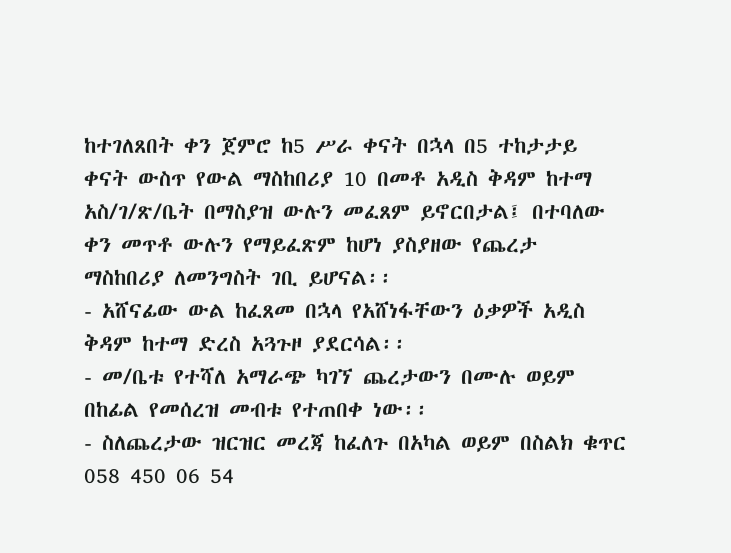ከተገለጸበት ቀን ጀምሮ ከ5 ሥራ ቀናት በኋላ በ5 ተከታታይ ቀናት ውስጥ የውል ማስከበሪያ 10 በመቶ አዲስ ቅዳም ከተማ አስ/ገ/ጽ/ቤት በማስያዝ ውሉን መፈጸም ይኖርበታል፤ በተባለው ቀን መጥቶ ውሉን የማይፈጽም ከሆነ ያስያዘው የጨረታ ማስከበሪያ ለመንግስት ገቢ ይሆናል፡፡
- አሸናፊው ውል ከፈጸመ በኋላ የአሸነፋቸውን ዕቃዎች አዲስ ቅዳም ከተማ ድረስ አጓጉዞ ያደርሳል፡፡
- መ/ቤቱ የተሻለ አማራጭ ካገኘ ጨረታውን በሙሉ ወይም በከፊል የመሰረዝ መብቱ የተጠበቀ ነው፡፡
- ስለጨረታው ዝርዝር መረጃ ከፈለጉ በአካል ወይም በስልክ ቁጥር 058 450 06 54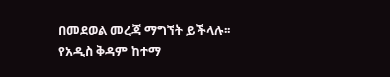በመደወል መረጃ ማግኘት ይችላሉ፡፡
የአዲስ ቅዳም ከተማ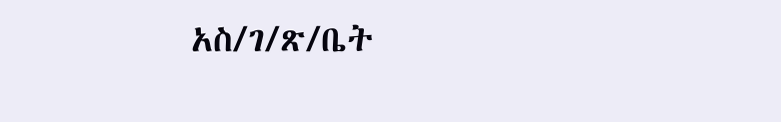አስ/ገ/ጽ/ቤት